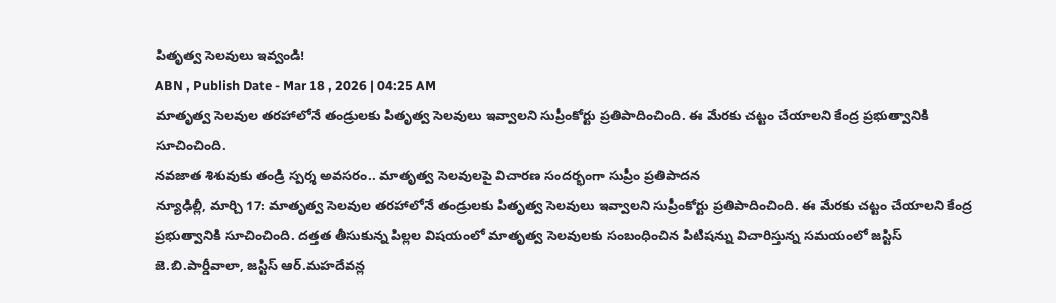పితృత్వ సెలవులు ఇవ్వండి!
ABN , Publish Date - Mar 18 , 2026 | 04:25 AM
మాతృత్వ సెలవుల తరహాలోనే తండ్రులకు పితృత్వ సెలవులు ఇవ్వాలని సుప్రీంకోర్టు ప్రతిపాదించింది. ఈ మేరకు చట్టం చేయాలని కేంద్ర ప్రభుత్వానికి సూచించింది.
నవజాత శిశువుకు తండ్రి స్పర్శ అవసరం.. మాతృత్వ సెలవులపై విచారణ సందర్భంగా సుప్రీం ప్రతిపాదన
న్యూఢిల్లీ, మార్చి 17: మాతృత్వ సెలవుల తరహాలోనే తండ్రులకు పితృత్వ సెలవులు ఇవ్వాలని సుప్రీంకోర్టు ప్రతిపాదించింది. ఈ మేరకు చట్టం చేయాలని కేంద్ర ప్రభుత్వానికి సూచించింది. దత్తత తీసుకున్న పిల్లల విషయంలో మాతృత్వ సెలవులకు సంబంధించిన పిటిషన్ను విచారిస్తున్న సమయంలో జస్టిస్ జె.బి.పార్డీవాలా, జస్టిస్ ఆర్.మహదేవన్ల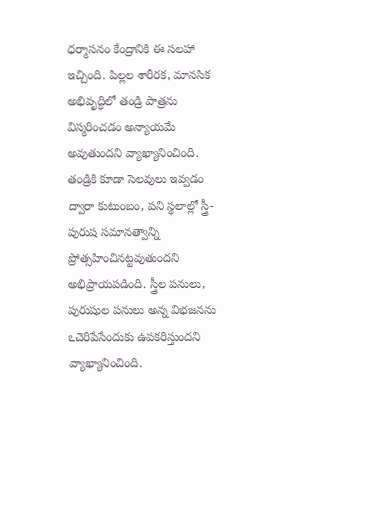ధర్మాసనం కేంద్రానికి ఈ సలహా ఇచ్చింది. పిల్లల శారీరక, మానసిక అభివృద్ధిలో తండ్రి పాత్రను విస్మరించడం అన్యాయమే అవుతుందని వ్యాఖ్యానించింది. తండ్రికి కూడా సెలవులు ఇవ్వడం ద్వారా కుటుంబం, పని స్థలాల్లో స్త్రీ-పురుష సమానత్వాన్ని ప్రోత్సహించినట్టవుతుందని అభిప్రాయపడింది. స్త్రీల పనులు, పురుషుల పనులు అన్న విభజనను ఽచెరిపేసేందుకు ఉపకరిస్తుందని వ్యాఖ్యానించింది.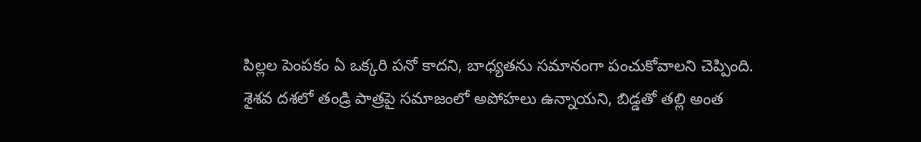పిల్లల పెంపకం ఏ ఒక్కరి పనో కాదని, బాధ్యతను సమానంగా పంచుకోవాలని చెప్పింది. శైశవ దశలో తండ్రి పాత్రపై సమాజంలో అపోహలు ఉన్నాయని, బిడ్డతో తల్లి అంత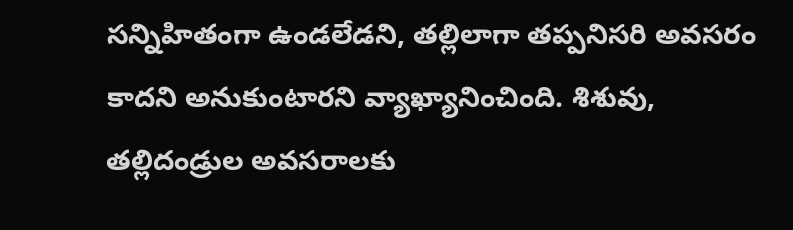సన్నిహితంగా ఉండలేడని, తల్లిలాగా తప్పనిసరి అవసరం కాదని అనుకుంటారని వ్యాఖ్యానించింది. శిశువు, తల్లిదండ్రుల అవసరాలకు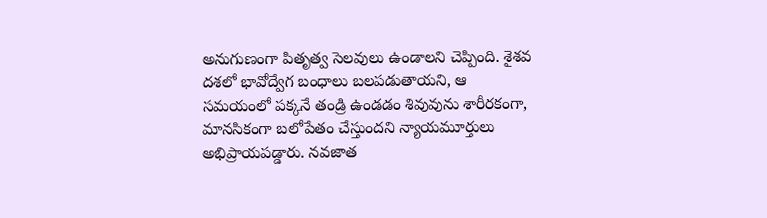అనుగుణంగా పితృత్వ సెలవులు ఉండాలని చెప్పింది. శైశవ దశలో భావోద్వేగ బంధాలు బలపడుతాయని, ఆ సమయంలో పక్కనే తండ్రి ఉండడం శివువును శారీరకంగా, మానసికంగా బలోపేతం చేస్తుందని న్యాయమూర్తులు అభిప్రాయపడ్డారు. నవజాత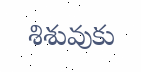శిశువుకు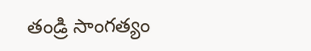తండ్రి సాంగత్యం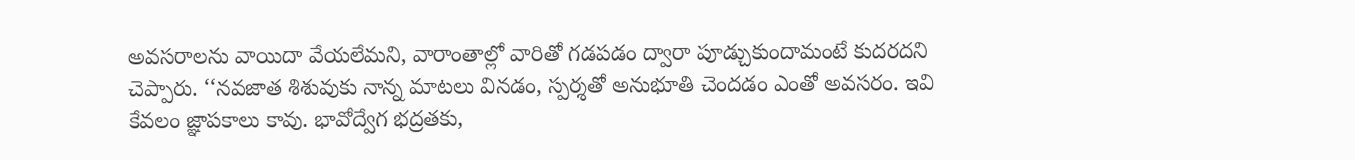అవసరాలను వాయిదా వేయలేమని, వారాంతాల్లో వారితో గడపడం ద్వారా పూడ్చుకుందామంటే కుదరదని చెప్పారు. ‘‘నవజాత శిశువుకు నాన్న మాటలు వినడం, స్పర్శతో అనుభూతి చెందడం ఎంతో అవసరం. ఇవి కేవలం జ్ఞాపకాలు కావు. భావోద్వేగ భద్రతకు,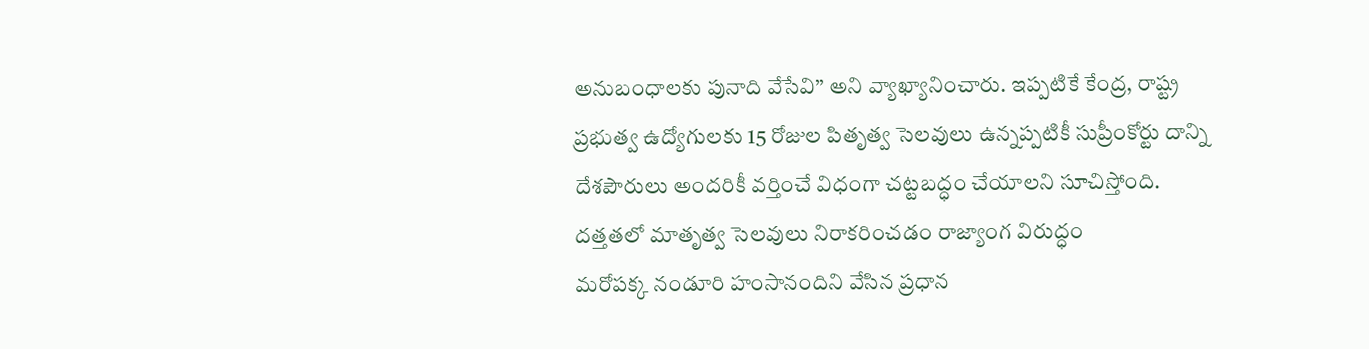అనుబంధాలకు పునాది వేసేవి’’ అని వ్యాఖ్యానించారు. ఇప్పటికే కేంద్ర, రాష్ట్ర ప్రభుత్వ ఉద్యోగులకు 15 రోజుల పితృత్వ సెలవులు ఉన్నప్పటికీ సుప్రీంకోర్టు దాన్ని దేశపౌరులు అందరికీ వర్తించే విధంగా చట్టబద్ధం చేయాలని సూచిస్తోంది.
దత్తతలో మాతృత్వ సెలవులు నిరాకరించడం రాజ్యాంగ విరుద్ధం
మరోపక్క నండూరి హంసానందిని వేసిన ప్రధాన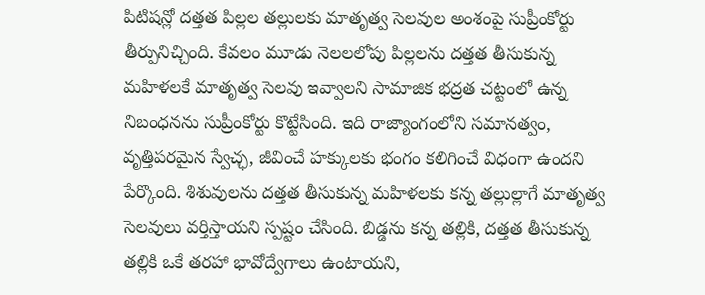పిటిషన్లో దత్తత పిల్లల తల్లులకు మాతృత్వ సెలవుల అంశంపై సుప్రీంకోర్టు తీర్పునిచ్చింది. కేవలం మూడు నెలలలోపు పిల్లలను దత్తత తీసుకున్న మహిళలకే మాతృత్వ సెలవు ఇవ్వాలని సామాజిక భద్రత చట్టంలో ఉన్న నిబంధనను సుప్రీంకోర్టు కొట్టేసింది. ఇది రాజ్యాంగంలోని సమానత్వం, వృత్తిపరమైన స్వేచ్ఛ, జీవించే హక్కులకు భంగం కలిగించే విధంగా ఉందని పేర్కొంది. శిశువులను దత్తత తీసుకున్న మహిళలకు కన్న తల్లుల్లాగే మాతృత్వ సెలవులు వర్తిస్తాయని స్పష్టం చేసింది. బిడ్డను కన్న తల్లికి, దత్తత తీసుకున్న తల్లికి ఒకే తరహా భావోద్వేగాలు ఉంటాయని,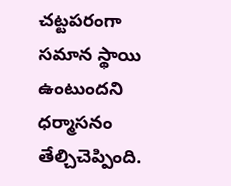చట్టపరంగా సమాన స్థాయి ఉంటుందని ధర్మాసనం తేల్చిచెప్పింది.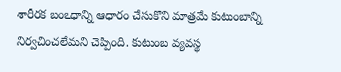శారీరక బంఽధాన్ని ఆధారం చేసుకొని మాత్రమే కుటుంబాన్ని నిర్వచించలేమని చెప్పింది. కుటుంబ వ్యవస్థ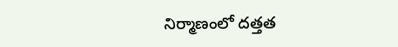నిర్మాణంలో దత్తత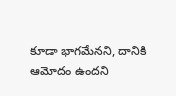కూడా భాగమేనని, దానికి ఆమోదం ఉందని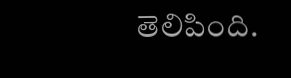తెలిపింది.